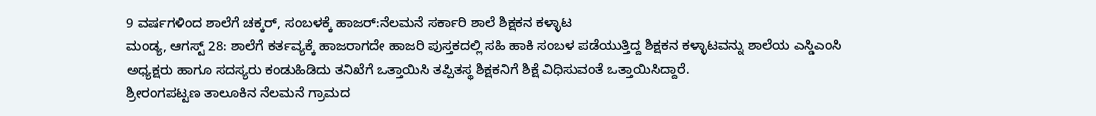9 ವರ್ಷಗಳಿಂದ ಶಾಲೆಗೆ ಚಕ್ಕರ್, ಸಂಬಳಕ್ಕೆ ಹಾಜರ್:ನೆಲಮನೆ ಸರ್ಕಾರಿ ಶಾಲೆ ಶಿಕ್ಷಕನ ಕಳ್ಳಾಟ
ಮಂಡ್ಯ, ಆಗಸ್ಟ್ 28: ಶಾಲೆಗೆ ಕರ್ತವ್ಯಕ್ಕೆ ಹಾಜರಾಗದೇ ಹಾಜರಿ ಪುಸ್ತಕದಲ್ಲಿ ಸಹಿ ಹಾಕಿ ಸಂಬಳ ಪಡೆಯುತ್ತಿದ್ದ ಶಿಕ್ಷಕನ ಕಳ್ಳಾಟವನ್ನು ಶಾಲೆಯ ಎಸ್ಡಿಎಂಸಿ ಅಧ್ಯಕ್ಷರು ಹಾಗೂ ಸದಸ್ಯರು ಕಂಡುಹಿಡಿದು ತನಿಖೆಗೆ ಒತ್ತಾಯಿಸಿ ತಪ್ಪಿತಸ್ಥ ಶಿಕ್ಷಕನಿಗೆ ಶಿಕ್ಷೆ ವಿಧಿಸುವಂತೆ ಒತ್ತಾಯಿಸಿದ್ದಾರೆ.
ಶ್ರೀರಂಗಪಟ್ಟಣ ತಾಲೂಕಿನ ನೆಲಮನೆ ಗ್ರಾಮದ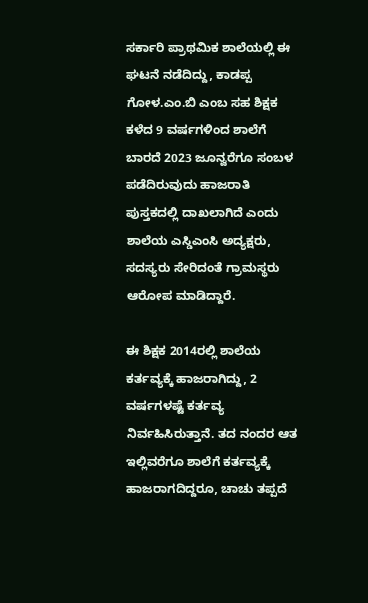ಸರ್ಕಾರಿ ಪ್ರಾಥಮಿಕ ಶಾಲೆಯಲ್ಲಿ ಈ ಘಟನೆ ನಡೆದಿದ್ದು, ಕಾಡಪ್ಪ ಗೋಳ.ಎಂ.ಬಿ ಎಂಬ ಸಹ ಶಿಕ್ಷಕ ಕಳೆದ 9 ವರ್ಷಗಳಿಂದ ಶಾಲೆಗೆ ಬಾರದೆ 2023 ಜೂನ್ವರೆಗೂ ಸಂಬಳ ಪಡೆದಿರುವುದು ಹಾಜರಾತಿ ಪುಸ್ತಕದಲ್ಲಿ ದಾಖಲಾಗಿದೆ ಎಂದು ಶಾಲೆಯ ಎಸ್ಡಿಎಂಸಿ ಅದ್ಯಕ್ಷರು, ಸದಸ್ಯರು ಸೇರಿದಂತೆ ಗ್ರಾಮಸ್ಥರು ಆರೋಪ ಮಾಡಿದ್ದಾರೆ.

ಈ ಶಿಕ್ಷಕ 2014ರಲ್ಲಿ ಶಾಲೆಯ ಕರ್ತವ್ಯಕ್ಕೆ ಹಾಜರಾಗಿದ್ದು, 2 ವರ್ಷಗಳಷ್ಟೆ ಕರ್ತವ್ಯ ನಿರ್ವಹಿಸಿರುತ್ತಾನೆ. ತದ ನಂದರ ಆತ ಇಲ್ಲಿವರೆಗೂ ಶಾಲೆಗೆ ಕರ್ತವ್ಯಕ್ಕೆ ಹಾಜರಾಗದಿದ್ದರೂ, ಚಾಚು ತಪ್ಪದೆ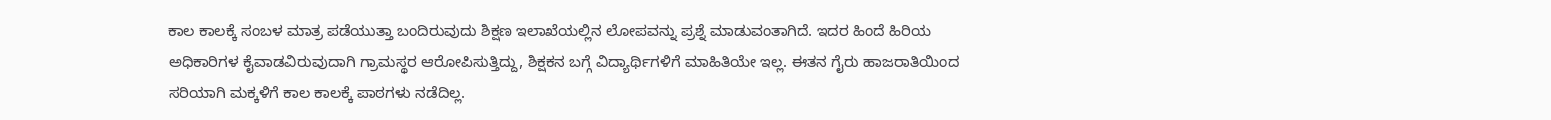ಕಾಲ ಕಾಲಕ್ಕೆ ಸಂಬಳ ಮಾತ್ರ ಪಡೆಯುತ್ತಾ ಬಂದಿರುವುದು ಶಿಕ್ಷಣ ಇಲಾಖೆಯಲ್ಲಿನ ಲೋಪವನ್ನು ಪ್ರಶ್ನೆ ಮಾಡುವಂತಾಗಿದೆ. ಇದರ ಹಿಂದೆ ಹಿರಿಯ ಅಧಿಕಾರಿಗಳ ಕೈವಾಡವಿರುವುದಾಗಿ ಗ್ರಾಮಸ್ಥರ ಆರೋಪಿಸುತ್ತಿದ್ದು, ಶಿಕ್ಷಕನ ಬಗ್ಗೆ ವಿದ್ಯಾರ್ಥಿಗಳಿಗೆ ಮಾಹಿತಿಯೇ ಇಲ್ಲ. ಈತನ ಗೈರು ಹಾಜರಾತಿಯಿಂದ ಸರಿಯಾಗಿ ಮಕ್ಕಳಿಗೆ ಕಾಲ ಕಾಲಕ್ಕೆ ಪಾಠಗಳು ನಡೆದಿಲ್ಲ.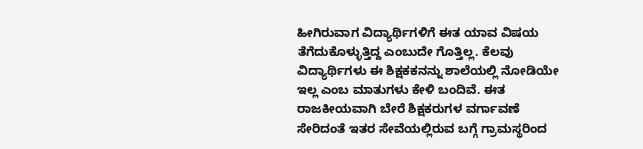ಹೀಗಿರುವಾಗ ವಿದ್ಯಾರ್ಥಿಗಳಿಗೆ ಈತ ಯಾವ ವಿಷಯ ತೆಗೆದುಕೊಳ್ಳುತ್ತಿದ್ದ ಎಂಬುದೇ ಗೊತ್ತಿಲ್ಲ. ಕೆಲವು ವಿದ್ಯಾರ್ಥಿಗಳು ಈ ಶಿಕ್ಷಕಕನನ್ನು ಶಾಲೆಯಲ್ಲಿ ನೋಡಿಯೇ ಇಲ್ಲ ಎಂಬ ಮಾತುಗಳು ಕೇಳಿ ಬಂದಿವೆ. ಈತ ರಾಜಕೀಯವಾಗಿ ಬೇರೆ ಶಿಕ್ಷಕರುಗಳ ವರ್ಗಾವಣೆ ಸೇರಿದಂತೆ ಇತರ ಸೇವೆಯಲ್ಲಿರುವ ಬಗ್ಗೆ ಗ್ರಾಮಸ್ಥರಿಂದ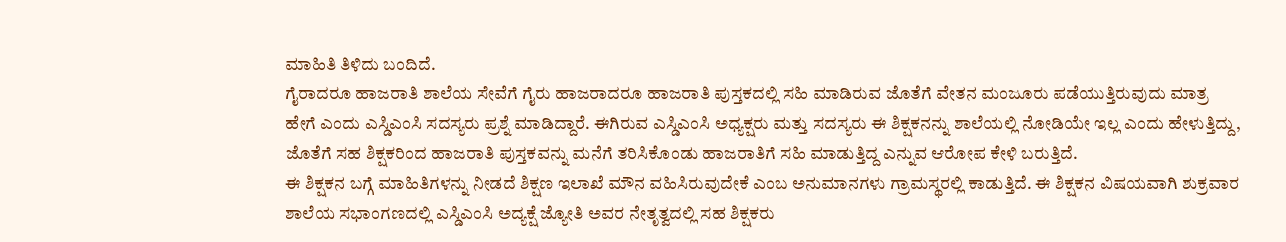ಮಾಹಿತಿ ತಿಳಿದು ಬಂದಿದೆ.
ಗೈರಾದರೂ ಹಾಜರಾತಿ ಶಾಲೆಯ ಸೇವೆಗೆ ಗೈರು ಹಾಜರಾದರೂ ಹಾಜರಾತಿ ಪುಸ್ತಕದಲ್ಲಿ ಸಹಿ ಮಾಡಿರುವ ಜೊತೆಗೆ ವೇತನ ಮಂಜೂರು ಪಡೆಯುತ್ತಿರುವುದು ಮಾತ್ರ ಹೇಗೆ ಎಂದು ಎಸ್ಡಿಎಂಸಿ ಸದಸ್ಯರು ಪ್ರಶ್ನೆ ಮಾಡಿದ್ದಾರೆ. ಈಗಿರುವ ಎಸ್ಡಿಎಂಸಿ ಅಧ್ಯಕ್ಷರು ಮತ್ತು ಸದಸ್ಯರು ಈ ಶಿಕ್ಷಕನನ್ನು ಶಾಲೆಯಲ್ಲಿ ನೋಡಿಯೇ ಇಲ್ಲ ಎಂದು ಹೇಳುತ್ತಿದ್ದು, ಜೊತೆಗೆ ಸಹ ಶಿಕ್ಷಕರಿಂದ ಹಾಜರಾತಿ ಪುಸ್ತಕವನ್ನು ಮನೆಗೆ ತರಿಸಿಕೊಂಡು ಹಾಜರಾತಿಗೆ ಸಹಿ ಮಾಡುತ್ತಿದ್ದ ಎನ್ನುವ ಆರೋಪ ಕೇಳಿ ಬರುತ್ತಿದೆ.
ಈ ಶಿಕ್ಷಕನ ಬಗ್ಗೆ ಮಾಹಿತಿಗಳನ್ನು ನೀಡದೆ ಶಿಕ್ಷಣ ಇಲಾಖೆ ಮೌನ ವಹಿಸಿರುವುದೇಕೆ ಎಂಬ ಅನುಮಾನಗಳು ಗ್ರಾಮಸ್ಥರಲ್ಲಿ ಕಾಡುತ್ತಿದೆ. ಈ ಶಿಕ್ಷಕನ ವಿಷಯವಾಗಿ ಶುಕ್ರವಾರ ಶಾಲೆಯ ಸಭಾಂಗಣದಲ್ಲಿ ಎಸ್ಡಿಎಂಸಿ ಅದ್ಯಕ್ಷೆ ಜ್ಯೋತಿ ಅವರ ನೇತೃತ್ವದಲ್ಲಿ ಸಹ ಶಿಕ್ಷಕರು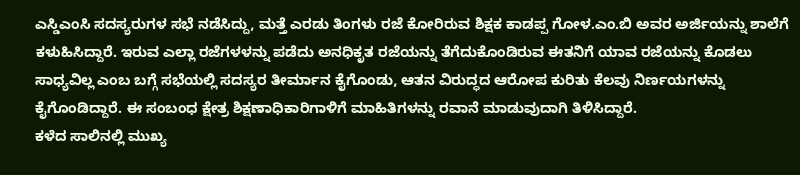ಎಸ್ಡಿಎಂಸಿ ಸದಸ್ಯರುಗಳ ಸಭೆ ನಡೆಸಿದ್ದು, ಮತ್ತೆ ಎರಡು ತಿಂಗಳು ರಜೆ ಕೋರಿರುವ ಶಿಕ್ಷಕ ಕಾಡಪ್ಪ ಗೋಳ.ಎಂ.ಬಿ ಅವರ ಅರ್ಜಿಯನ್ನು ಶಾಲೆಗೆ ಕಳುಹಿಸಿದ್ದಾರೆ. ಇರುವ ಎಲ್ಲಾ ರಜೆಗಳಳನ್ನು ಪಡೆದು ಅನಧಿಕೃತ ರಜೆಯನ್ನು ತೆಗೆದುಕೊಂಡಿರುವ ಈತನಿಗೆ ಯಾವ ರಜೆಯನ್ನು ಕೊಡಲು ಸಾಧ್ಯವಿಲ್ಲ ಎಂಬ ಬಗ್ಗೆ ಸಭೆಯಲ್ಲಿ ಸದಸ್ಯರ ತೀರ್ಮಾನ ಕೈಗೊಂಡು, ಆತನ ವಿರುದ್ಧದ ಆರೋಪ ಕುರಿತು ಕೆಲವು ನಿರ್ಣಯಗಳನ್ನು ಕೈಗೊಂಡಿದ್ದಾರೆ. ಈ ಸಂಬಂಧ ಕ್ಷೇತ್ರ ಶಿಕ್ಷಣಾಧಿಕಾರಿಗಾಳಿಗೆ ಮಾಹಿತಿಗಳನ್ನು ರವಾನೆ ಮಾಡುವುದಾಗಿ ತಿಳಿಸಿದ್ದಾರೆ.
ಕಳೆದ ಸಾಲಿನಲ್ಲಿ ಮುಖ್ಯ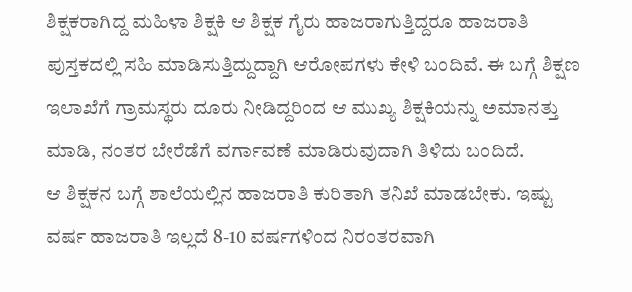ಶಿಕ್ಷಕರಾಗಿದ್ದ ಮಹಿಳಾ ಶಿಕ್ಷಕಿ ಆ ಶಿಕ್ಷಕ ಗೈರು ಹಾಜರಾಗುತ್ತಿದ್ದರೂ ಹಾಜರಾತಿ ಪುಸ್ತಕದಲ್ಲಿ ಸಹಿ ಮಾಡಿಸುತ್ತಿದ್ದುದ್ದಾಗಿ ಆರೋಪಗಳು ಕೇಳಿ ಬಂದಿವೆ. ಈ ಬಗ್ಗೆ ಶಿಕ್ಷಣ ಇಲಾಖೆಗೆ ಗ್ರಾಮಸ್ಥರು ದೂರು ನೀಡಿದ್ದರಿಂದ ಆ ಮುಖ್ಯ ಶಿಕ್ಷಕಿಯನ್ನು ಅಮಾನತ್ತು ಮಾಡಿ, ನಂತರ ಬೇರೆಡೆಗೆ ವರ್ಗಾವಣೆ ಮಾಡಿರುವುದಾಗಿ ತಿಳಿದು ಬಂದಿದೆ.
ಆ ಶಿಕ್ಷಕನ ಬಗ್ಗೆ ಶಾಲೆಯಲ್ಲಿನ ಹಾಜರಾತಿ ಕುರಿತಾಗಿ ತನಿಖೆ ಮಾಡಬೇಕು. ಇಷ್ಟು ವರ್ಷ ಹಾಜರಾತಿ ಇಲ್ಲದೆ 8-10 ವರ್ಷಗಳಿಂದ ನಿರಂತರವಾಗಿ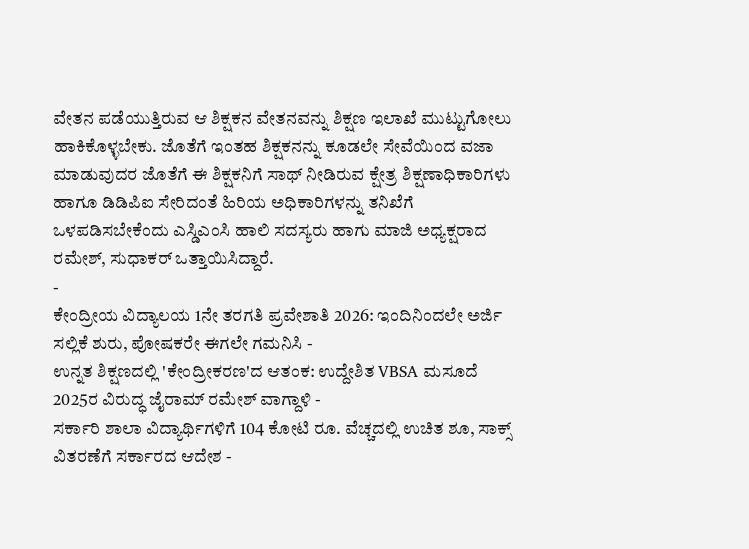ವೇತನ ಪಡೆಯುತ್ತಿರುವ ಆ ಶಿಕ್ಷಕನ ವೇತನವನ್ನು ಶಿಕ್ಷಣ ಇಲಾಖೆ ಮುಟ್ಟುಗೋಲು ಹಾಕಿಕೊಳ್ಳಬೇಕು. ಜೊತೆಗೆ ಇಂತಹ ಶಿಕ್ಷಕನನ್ನು ಕೂಡಲೇ ಸೇವೆಯಿಂದ ವಜಾ ಮಾಡುವುದರ ಜೊತೆಗೆ ಈ ಶಿಕ್ಷಕನಿಗೆ ಸಾಥ್ ನೀಡಿರುವ ಕ್ಷೇತ್ರ ಶಿಕ್ಷಣಾಧಿಕಾರಿಗಳು ಹಾಗೂ ಡಿಡಿಪಿಐ ಸೇರಿದಂತೆ ಹಿರಿಯ ಅಧಿಕಾರಿಗಳನ್ನು ತನಿಖೆಗೆ ಒಳಪಡಿಸಬೇಕೆಂದು ಎಸ್ಡಿಎಂಸಿ ಹಾಲಿ ಸದಸ್ಯರು ಹಾಗು ಮಾಜಿ ಅಧ್ಯಕ್ಷರಾದ ರಮೇಶ್, ಸುಧಾಕರ್ ಒತ್ತಾಯಿಸಿದ್ದಾರೆ.
-
ಕೇಂದ್ರೀಯ ವಿದ್ಯಾಲಯ 1ನೇ ತರಗತಿ ಪ್ರವೇಶಾತಿ 2026: ಇಂದಿನಿಂದಲೇ ಅರ್ಜಿ ಸಲ್ಲಿಕೆ ಶುರು, ಪೋಷಕರೇ ಈಗಲೇ ಗಮನಿಸಿ -
ಉನ್ನತ ಶಿಕ್ಷಣದಲ್ಲಿ 'ಕೇಂದ್ರೀಕರಣ'ದ ಆತಂಕ: ಉದ್ದೇಶಿತ VBSA ಮಸೂದೆ 2025ರ ವಿರುದ್ಧ ಜೈರಾಮ್ ರಮೇಶ್ ವಾಗ್ದಾಳಿ -
ಸರ್ಕಾರಿ ಶಾಲಾ ವಿದ್ಯಾರ್ಥಿಗಳಿಗೆ 104 ಕೋಟಿ ರೂ. ವೆಚ್ಚದಲ್ಲಿ ಉಚಿತ ಶೂ, ಸಾಕ್ಸ್ ವಿತರಣೆಗೆ ಸರ್ಕಾರದ ಆದೇಶ -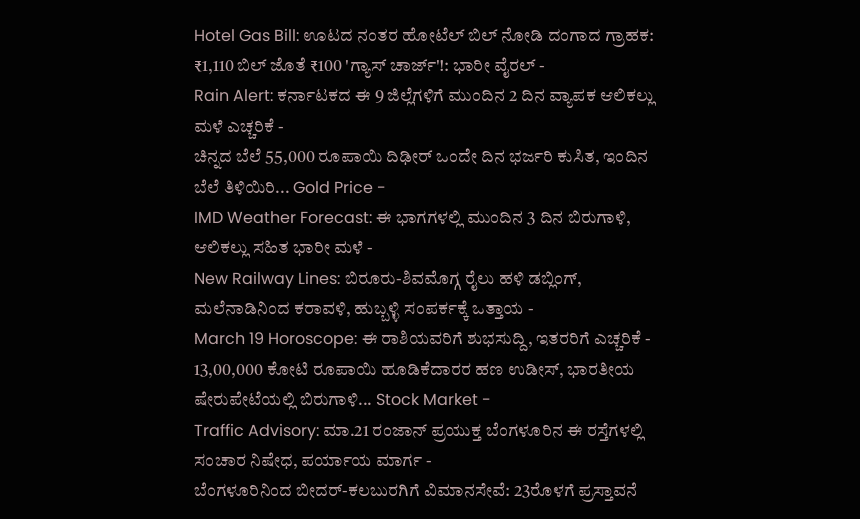Hotel Gas Bill: ಊಟದ ನಂತರ ಹೋಟೆಲ್ ಬಿಲ್ ನೋಡಿ ದಂಗಾದ ಗ್ರಾಹಕ: ₹1,110 ಬಿಲ್ ಜೊತೆ ₹100 'ಗ್ಯಾಸ್ ಚಾರ್ಜ್'!: ಭಾರೀ ವೈರಲ್ -
Rain Alert: ಕರ್ನಾಟಕದ ಈ 9 ಜಿಲ್ಲೆಗಳಿಗೆ ಮುಂದಿನ 2 ದಿನ ವ್ಯಾಪಕ ಆಲಿಕಲ್ಲು ಮಳೆ ಎಚ್ಚರಿಕೆ -
ಚಿನ್ನದ ಬೆಲೆ 55,000 ರೂಪಾಯಿ ದಿಢೀರ್ ಒಂದೇ ದಿನ ಭರ್ಜರಿ ಕುಸಿತ, ಇಂದಿನ ಬೆಲೆ ತಿಳಿಯಿರಿ... Gold Price -
IMD Weather Forecast: ಈ ಭಾಗಗಳಲ್ಲಿ ಮುಂದಿನ 3 ದಿನ ಬಿರುಗಾಳಿ, ಆಲಿಕಲ್ಲು ಸಹಿತ ಭಾರೀ ಮಳೆ -
New Railway Lines: ಬಿರೂರು-ಶಿವಮೊಗ್ಗ ರೈಲು ಹಳಿ ಡಬ್ಲಿಂಗ್, ಮಲೆನಾಡಿನಿಂದ ಕರಾವಳಿ, ಹುಬ್ಬಳ್ಳಿ ಸಂಪರ್ಕಕ್ಕೆ ಒತ್ತಾಯ -
March 19 Horoscope: ಈ ರಾಶಿಯವರಿಗೆ ಶುಭಸುದ್ದಿ, ಇತರರಿಗೆ ಎಚ್ಚರಿಕೆ -
13,00,000 ಕೋಟಿ ರೂಪಾಯಿ ಹೂಡಿಕೆದಾರರ ಹಣ ಉಡೀಸ್, ಭಾರತೀಯ ಷೇರುಪೇಟೆಯಲ್ಲಿ ಬಿರುಗಾಳಿ... Stock Market -
Traffic Advisory: ಮಾ.21 ರಂಜಾನ್ ಪ್ರಯುಕ್ತ ಬೆಂಗಳೂರಿನ ಈ ರಸ್ತೆಗಳಲ್ಲಿ ಸಂಚಾರ ನಿಷೇಧ, ಪರ್ಯಾಯ ಮಾರ್ಗ -
ಬೆಂಗಳೂರಿನಿಂದ ಬೀದರ್-ಕಲಬುರಗಿಗೆ ವಿಮಾನಸೇವೆ: 23ರೊಳಗೆ ಪ್ರಸ್ತಾವನೆ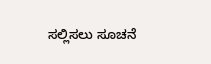ಸಲ್ಲಿಸಲು ಸೂಚನೆ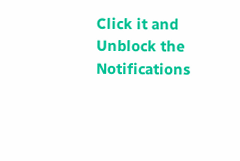Click it and Unblock the Notifications